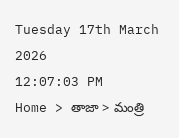Tuesday 17th March 2026
12:07:03 PM
Home > తాజా > మంత్రి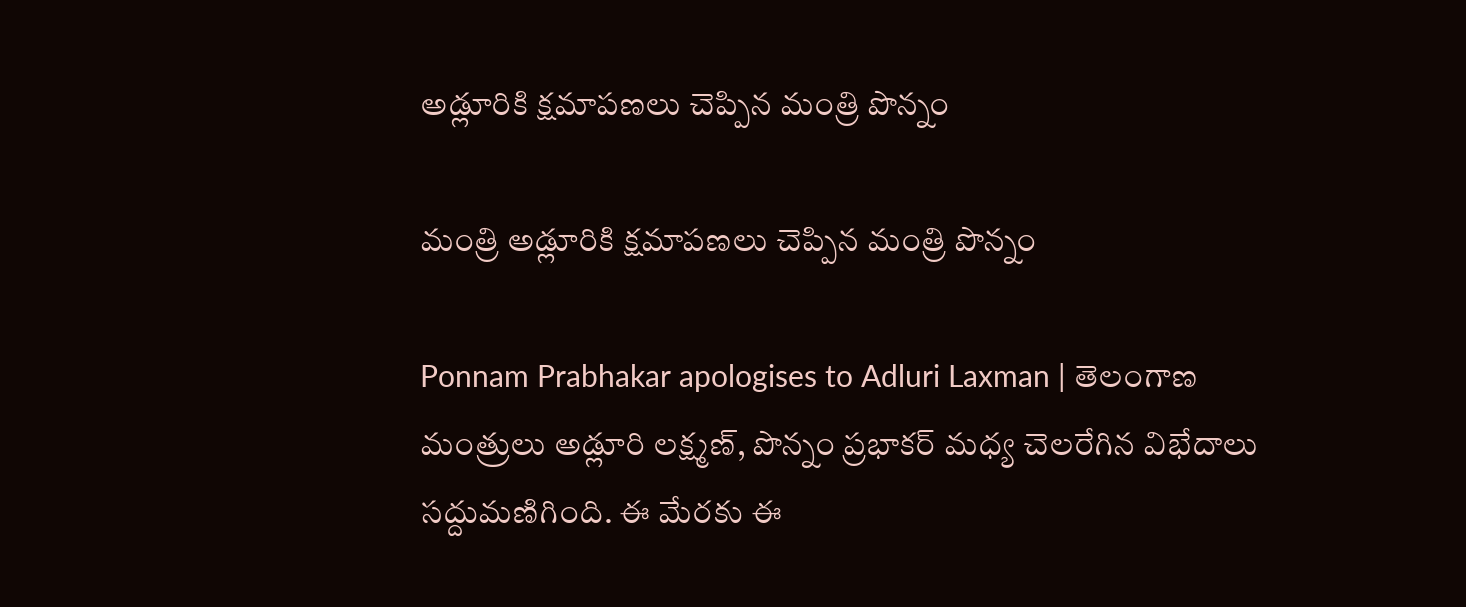అడ్లూరికి క్షమాపణలు చెప్పిన మంత్రి పొన్నం

మంత్రి అడ్లూరికి క్షమాపణలు చెప్పిన మంత్రి పొన్నం

Ponnam Prabhakar apologises to Adluri Laxman | తెలంగాణ మంత్రులు అడ్లూరి లక్ష్మణ్, పొన్నం ప్రభాకర్ మధ్య చెలరేగిన విభేదాలు సద్దుమణిగింది. ఈ మేరకు ఈ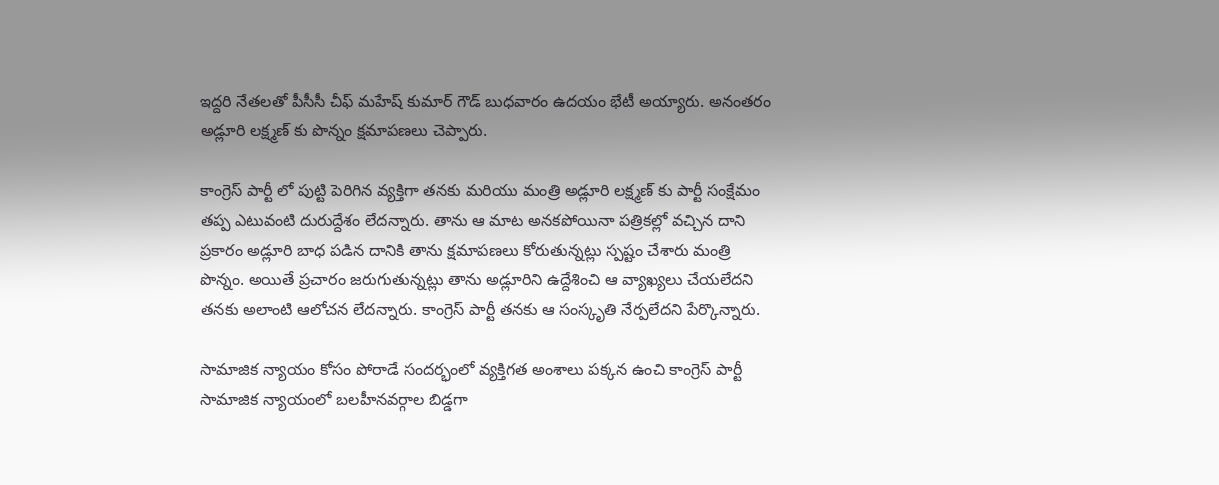ఇద్దరి నేతలతో పీసీసీ చీఫ్ మహేష్ కుమార్ గౌడ్ బుధవారం ఉదయం భేటీ అయ్యారు. అనంతరం అడ్లూరి లక్ష్మణ్ కు పొన్నం క్షమాపణలు చెప్పారు.

కాంగ్రెస్ పార్టీ లో పుట్టి పెరిగిన వ్యక్తిగా తనకు మరియు మంత్రి అడ్లూరి లక్ష్మణ్ కు పార్టీ సంక్షేమం తప్ప ఎటువంటి దురుద్దేశం లేదన్నారు. తాను ఆ మాట అనకపోయినా పత్రికల్లో వచ్చిన దాని ప్రకారం అడ్లూరి బాధ పడిన దానికి తాను క్షమాపణలు కోరుతున్నట్లు స్పష్టం చేశారు మంత్రి పొన్నం. అయితే ప్రచారం జరుగుతున్నట్లు తాను అడ్లూరిని ఉద్దేశించి ఆ వ్యాఖ్యలు చేయలేదని తనకు అలాంటి ఆలోచన లేదన్నారు. కాంగ్రెస్ పార్టీ తనకు ఆ సంస్కృతి నేర్పలేదని పేర్కొన్నారు.

సామాజిక న్యాయం కోసం పోరాడే సందర్భంలో వ్యక్తిగత అంశాలు పక్కన ఉంచి కాంగ్రెస్ పార్టీ సామాజిక న్యాయంలో బలహీనవర్గాల బిడ్డగా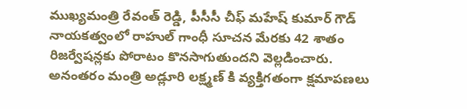ముఖ్యమంత్రి రేవంత్ రెడ్డి, పీసీసీ చీఫ్ మహేష్ కుమార్ గౌడ్ నాయకత్వంలో రాహుల్ గాంధీ సూచన మేరకు 42 శాతం రిజర్వేషన్లకు పోరాటం కొనసాగుతుందని వెల్లడించారు. అనంతరం మంత్రి అడ్లూరి లక్ష్మణ్ కి వ్యక్తిగతంగా క్షమాపణలు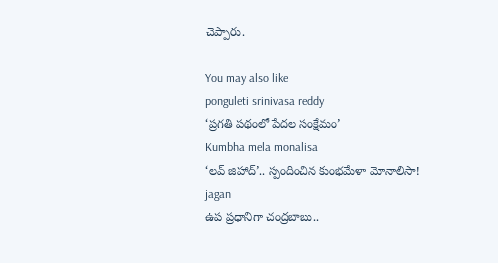చెప్పారు.

You may also like
ponguleti srinivasa reddy
‘ప్రగతి పథంలో పేదల సంక్షేమం’
Kumbha mela monalisa
‘లవ్ జిహాద్’.. స్పందించిన కుంభమేళా మోనాలిసా!
jagan
ఉప ప్రధానిగా చంద్రబాబు..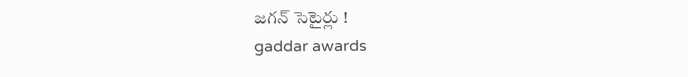జగన్ సెటైర్లు !
gaddar awards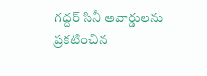గద్దర్ సినీ అవార్డులను ప్రకటించిన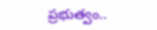ప్రభుత్వం..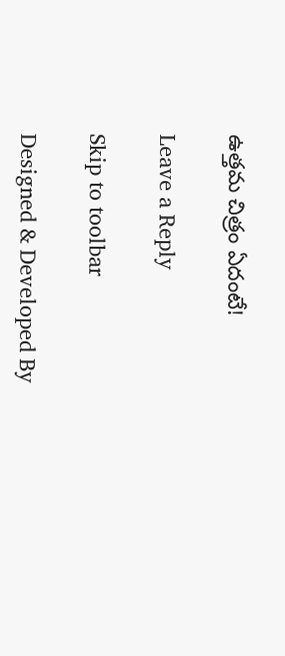ఉత్తమ చిత్రం ఏదంటే!

Leave a Reply

Skip to toolbar

Designed & Developed By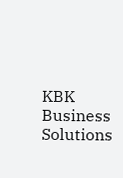KBK Business Solutions